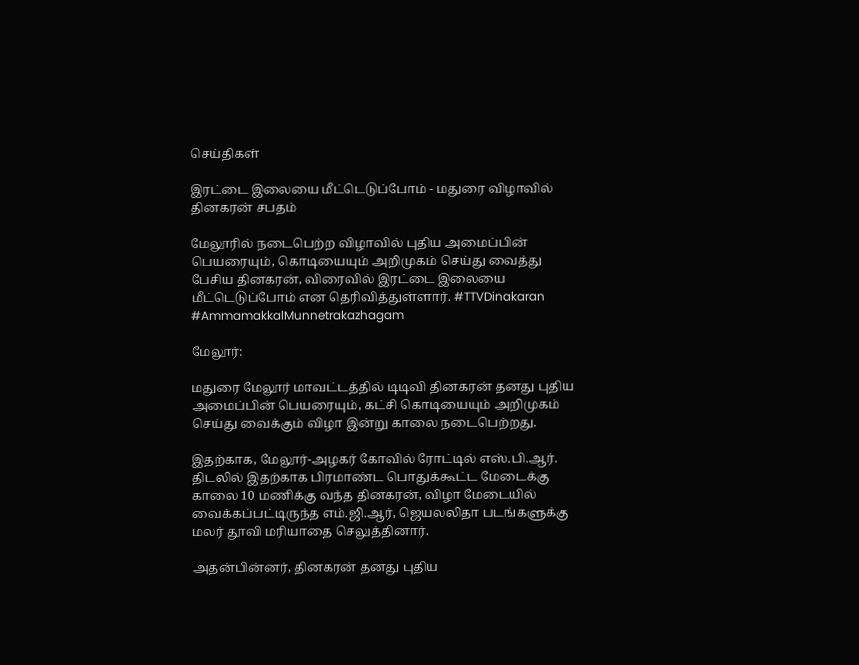செய்திகள்

இரட்டை இலையை மீட்டெடுப்போம் - மதுரை விழாவில் தினகரன் சபதம்

மேலூரில் நடைபெற்ற விழாவில் புதிய அமைப்பின் பெயரையும், கொடியையும் அறிமுகம் செய்து வைத்து பேசிய தினகரன், விரைவில் இரட்டை இலையை மீட்டெடுப்போம் என தெரிவித்துள்ளார். #TTVDinakaran #AmmamakkalMunnetrakazhagam

மேலூர்:

மதுரை மேலூர் மாவட்டத்தில் டிடிவி தினகரன் தனது புதிய அமைப்பின் பெயரையும், கட்சி கொடியையும் அறிமுகம் செய்து வைக்கும் விழா இன்று காலை நடைபெற்றது.

இதற்காக, மேலூர்-அழகர் கோவில் ரோட்டில் எஸ்.பி.ஆர். திடலில் இதற்காக பிரமாண்ட பொதுக்கூட்ட மேடைக்கு காலை 10 மணிக்கு வந்த தினகரன், விழா மேடையில் வைக்கப்பட்டிருந்த எம்.ஜி.ஆர், ஜெயலலிதா படங்களுக்கு மலர் தூவி மரியாதை செலுத்தினார்.

அதன்பின்னர், தினகரன் தனது புதிய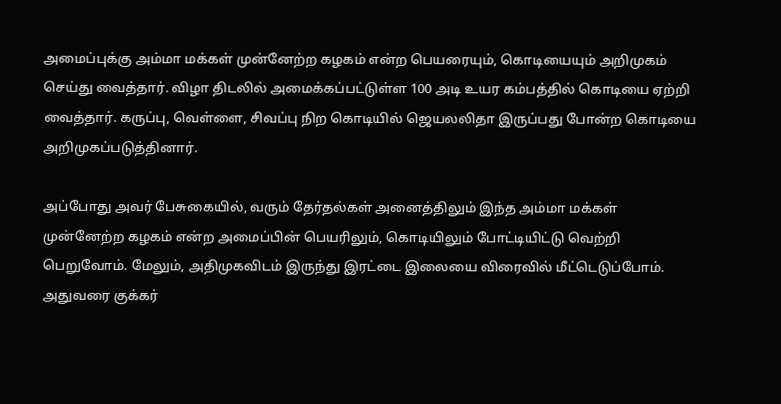அமைப்புக்கு அம்மா மக்கள் முன்னேற்ற கழகம் என்ற பெயரையும், கொடியையும் அறிமுகம் செய்து வைத்தார். விழா திடலில் அமைக்கப்பட்டுள்ள 100 அடி உயர கம்பத்தில் கொடியை ஏற்றி வைத்தார். கருப்பு, வெள்ளை, சிவப்பு நிற கொடியில் ஜெயலலிதா இருப்பது போன்ற கொடியை அறிமுகப்படுத்தினார்.

அப்போது அவர் பேசுகையில், வரும் தேர்தல்கள் அனைத்திலும் இந்த அம்மா மக்கள் முன்னேற்ற கழகம் என்ற அமைப்பின் பெயரிலும், கொடியிலும் போட்டியிட்டு வெற்றி பெறுவோம். மேலும், அதிமுகவிடம் இருந்து இரட்டை இலையை விரைவில் மீட்டெடுப்போம். அதுவரை குக்கர்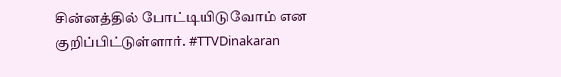சின்னத்தில் போட்டியிடுவோம் என குறிப்பிட்டுள்ளார். #TTVDinakaran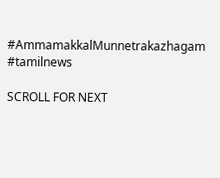#AmmamakkalMunnetrakazhagam #tamilnews

SCROLL FOR NEXT